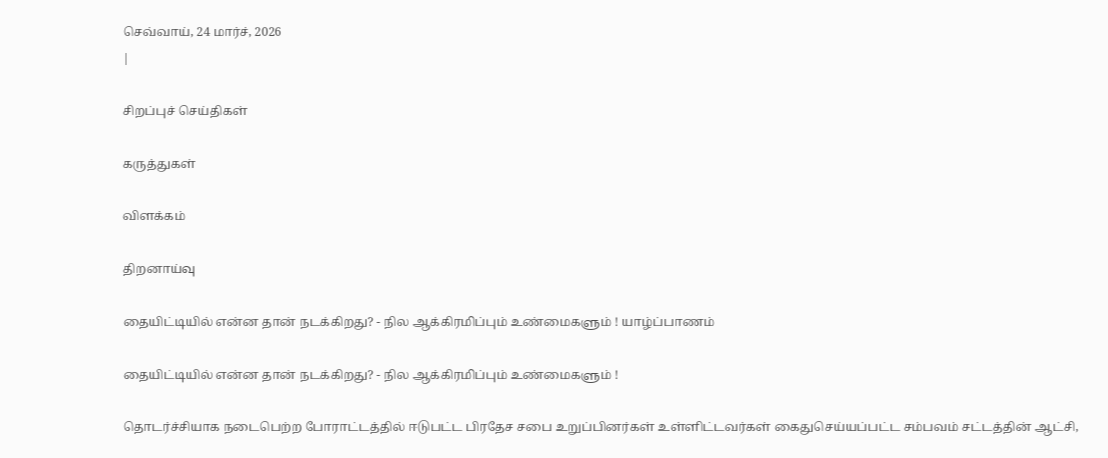செவ்வாய், 24 மார்ச், 2026
|

சிறப்புச் செய்திகள்

கருத்துகள்

விளக்கம்

திறனாய்வு

தையிட்டியில் என்ன தான் நடக்கிறது? - நில ஆக்கிரமிப்பும் உண்மைகளும் ! யாழ்ப்பாணம்

தையிட்டியில் என்ன தான் நடக்கிறது? - நில ஆக்கிரமிப்பும் உண்மைகளும் !

தொடர்ச்சியாக நடைபெற்ற போராட்டத்தில் ஈடுபட்ட பிரதேச சபை உறுப்பினர்கள் உள்ளிட்டவர்கள் கைதுசெய்யப்பட்ட சம்பவம் சட்டத்தின் ஆட்சி,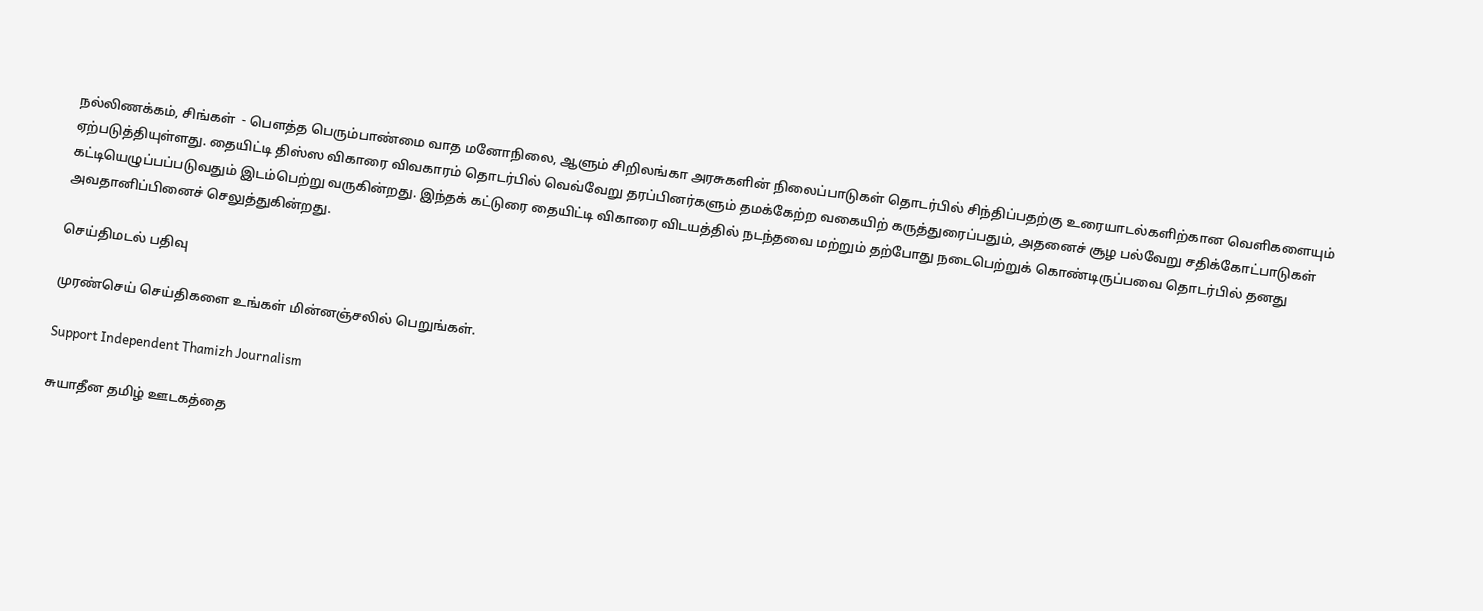நல்லிணக்கம், சிங்கள்  - பௌத்த பெரும்பாண்மை வாத மனோநிலை, ஆளும் சிறிலங்கா அரசுகளின் நிலைப்பாடுகள் தொடர்பில் சிந்திப்பதற்கு உரையாடல்களிற்கான வெளிகளையும் ஏற்படுத்தியுள்ளது. தையிட்டி திஸ்ஸ விகாரை விவகாரம் தொடர்பில் வெவ்வேறு தரப்பினர்களும் தமக்கேற்ற வகையிற் கருத்துரைப்பதும், அதனைச் சூழ பல்வேறு சதிக்கோட்பாடுகள் கட்டியெழுப்பப்படுவதும் இடம்பெற்று வருகின்றது. இந்தக் கட்டுரை தையிட்டி விகாரை விடயத்தில் நடந்தவை மற்றும் தற்போது நடைபெற்றுக் கொண்டிருப்பவை தொடர்பில் தனது அவதானிப்பினைச் செலுத்துகின்றது.

செய்திமடல் பதிவு

முரண்செய் செய்திகளை உங்கள் மின்னஞ்சலில் பெறுங்கள்.

Support Independent Thamizh Journalism

சுயாதீன தமிழ் ஊடகத்தை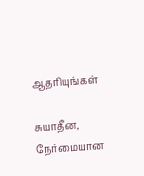ஆதரியுங்கள்

சுயாதீன, நேர்மையான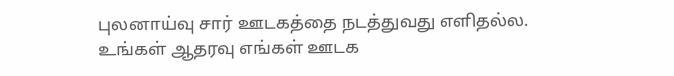புலனாய்வு சார் ஊடகத்தை நடத்துவது எளிதல்ல. உங்கள் ஆதரவு எங்கள் ஊடக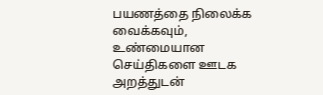பயணத்தை நிலைக்க வைக்கவும், உண்மையான செய்திகளை ஊடக அறத்துடன்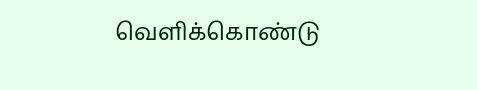வெளிக்கொண்டு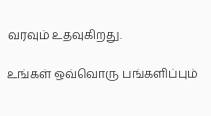வரவும் உதவுகிறது.

உங்கள் ஒவ்வொரு பங்களிப்பும்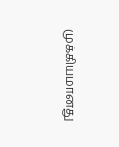முக்கியமானது